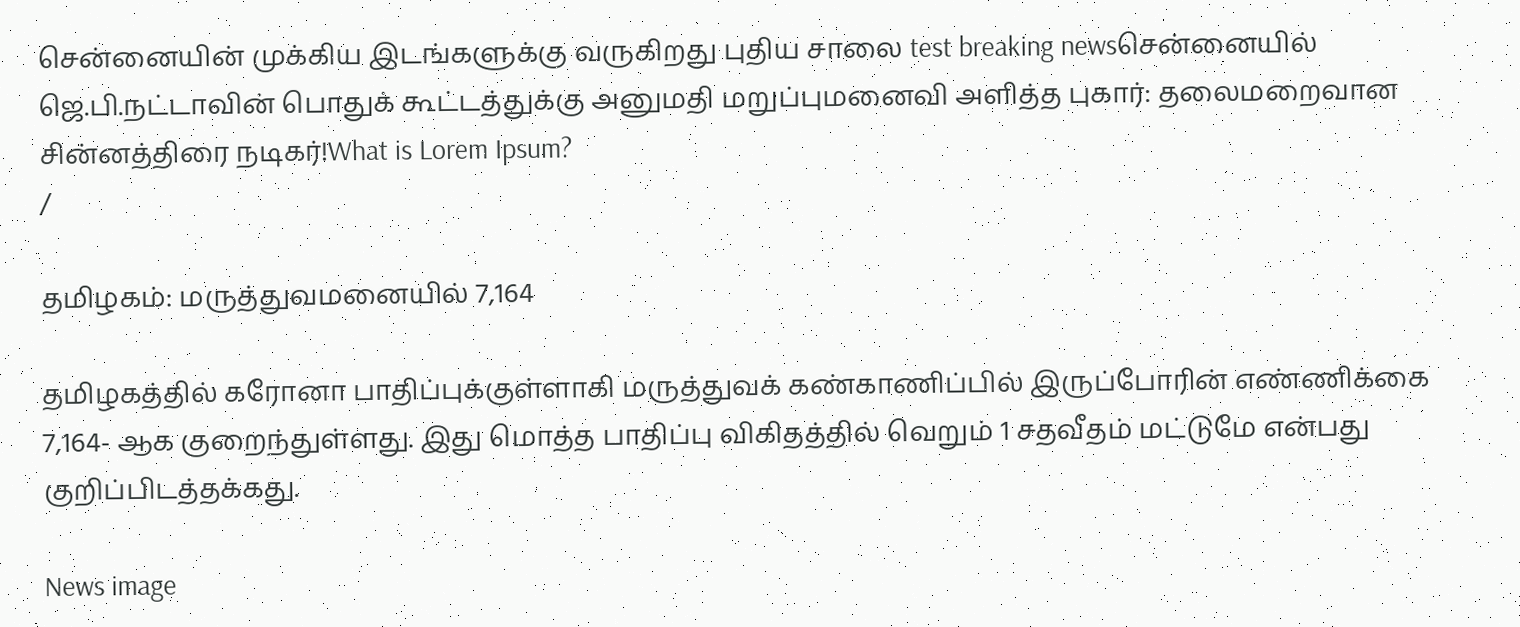சென்னையின் முக்கிய இடங்களுக்கு வருகிறது புதிய சாலை test breaking newsசென்னையில் ஜெ.பி.நட்டாவின் பொதுக் கூட்டத்துக்கு அனுமதி மறுப்புமனைவி அளித்த புகார்: தலைமறைவான சின்னத்திரை நடிகர்!What is Lorem Ipsum?
/

தமிழகம்: மருத்துவமனையில் 7,164

தமிழகத்தில் கரோனா பாதிப்புக்குள்ளாகி மருத்துவக் கண்காணிப்பில் இருப்போரின் எண்ணிக்கை 7,164- ஆக குறைந்துள்ளது. இது மொத்த பாதிப்பு விகிதத்தில் வெறும் 1 சதவீதம் மட்டுமே என்பது குறிப்பிடத்தக்கது.

News image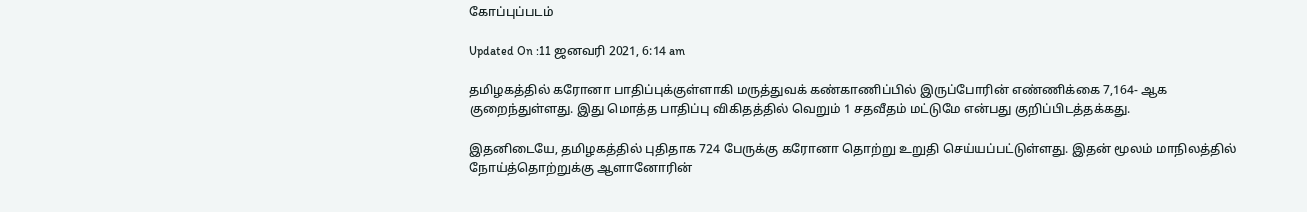கோப்புப்படம்

Updated On :11 ஜனவரி 2021, 6:14 am

தமிழகத்தில் கரோனா பாதிப்புக்குள்ளாகி மருத்துவக் கண்காணிப்பில் இருப்போரின் எண்ணிக்கை 7,164- ஆக குறைந்துள்ளது. இது மொத்த பாதிப்பு விகிதத்தில் வெறும் 1 சதவீதம் மட்டுமே என்பது குறிப்பிடத்தக்கது.

இதனிடையே, தமிழகத்தில் புதிதாக 724 பேருக்கு கரோனா தொற்று உறுதி செய்யப்பட்டுள்ளது. இதன் மூலம் மாநிலத்தில் நோய்த்தொற்றுக்கு ஆளானோரின்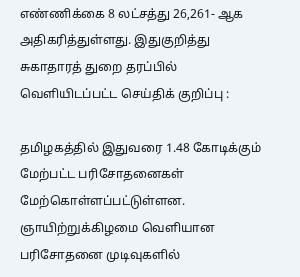எண்ணிக்கை 8 லட்சத்து 26,261- ஆக அதிகரித்துள்ளது. இதுகுறித்து சுகாதாரத் துறை தரப்பில் வெளியிடப்பட்ட செய்திக் குறிப்பு :

தமிழகத்தில் இதுவரை 1.48 கோடிக்கும் மேற்பட்ட பரிசோதனைகள் மேற்கொள்ளப்பட்டுள்ளன. ஞாயிற்றுக்கிழமை வெளியான பரிசோதனை முடிவுகளில்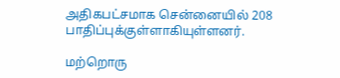அதிகபட்சமாக சென்னையில் 208 பாதிப்புக்குள்ளாகியுள்ளனர்.

மற்றொரு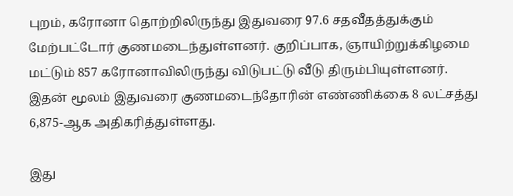புறம், கரோனா தொற்றிலிருந்து இதுவரை 97.6 சதவீதத்துக்கும் மேற்பட்டோர் குணமடைந்துள்ளனர். குறிப்பாக, ஞாயிற்றுக்கிழமை மட்டும் 857 கரோனாவிலிருந்து விடுபட்டு வீடு திரும்பியுள்ளனர். இதன் மூலம் இதுவரை குணமடைந்தோரின் எண்ணிக்கை 8 லட்சத்து 6,875-ஆக அதிகரித்துள்ளது.

இது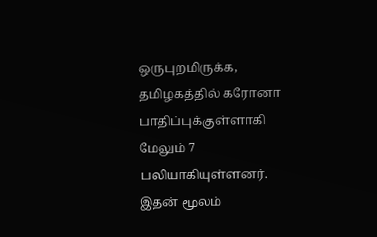ஒருபுறமிருக்க, தமிழகத்தில் கரோனா பாதிப்புக்குள்ளாகி மேலும் 7 பலியாகியுள்ளனர். இதன் மூலம்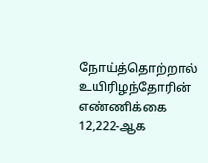நோய்த்தொற்றால் உயிரிழந்தோரின் எண்ணிக்கை 12,222-ஆக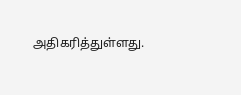அதிகரித்துள்ளது.